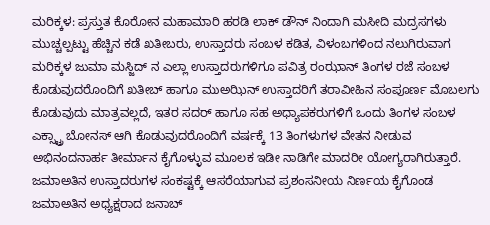ಮರಿಕ್ಕಳ: ಪ್ರಸ್ತುತ ಕೊರೋನ ಮಹಾಮಾರಿ ಹರಡಿ ಲಾಕ್ ಡೌನ್ ನಿಂದಾಗಿ ಮಸೀದಿ ಮದ್ರಸಗಳು ಮುಚ್ಚಲ್ಪಟ್ಟು ಹೆಚ್ಚಿನ ಕಡೆ ಖತೀಬರು, ಉಸ್ತಾದರು ಸಂಬಳ ಕಡಿತ, ವಿಳಂಬಗಳಿಂದ ನಲುಗಿರುವಾಗ ಮರಿಕ್ಕಳ ಜುಮಾ ಮಸ್ಜಿದ್ ನ ಎಲ್ಲಾ ಉಸ್ತಾದರುಗಳಿಗೂ ಪವಿತ್ರ ರಂಝಾನ್ ತಿಂಗಳ ರಜೆ ಸಂಬಳ ಕೊಡುವುದರೊಂದಿಗೆ ಖತೀಬ್ ಹಾಗೂ ಮುಅಝಿನ್ ಉಸ್ತಾದರಿಗೆ ತರಾವೀಹಿನ ಸಂಪೂರ್ಣ ಮೊಬಲಗು ಕೊಡುವುದು ಮಾತ್ರವಲ್ಲದೆ, ಇತರ ಸದರ್ ಹಾಗೂ ಸಹ ಅಧ್ಯಾಪಕರುಗಳಿಗೆ ಒಂದು ತಿಂಗಳ ಸಂಬಳ ಎಕ್ಸ್ಟ್ರಾ ಬೋನಸ್ ಆಗಿ ಕೊಡುವುದರೊಂದಿಗೆ ವರ್ಷಕ್ಕೆ 13 ತಿಂಗಳುಗಳ ವೇತನ ನೀಡುವ ಅಭಿನಂದನಾರ್ಹ ತೀರ್ಮಾನ ಕೈಗೊಳ್ಳುವ ಮೂಲಕ ಇಡೀ ನಾಡಿಗೇ ಮಾದರೀ ಯೋಗ್ಯರಾಗಿರುತ್ತಾರೆ.
ಜಮಾಅತಿನ ಉಸ್ತಾದರುಗಳ ಸಂಕಷ್ಟಕ್ಕೆ ಆಸರೆಯಾಗುವ ಪ್ರಶಂಸನೀಯ ನಿರ್ಣಯ ಕೈಗೊಂಡ ಜಮಾಅತಿನ ಅಧ್ಯಕ್ಷರಾದ ಜನಾಬ್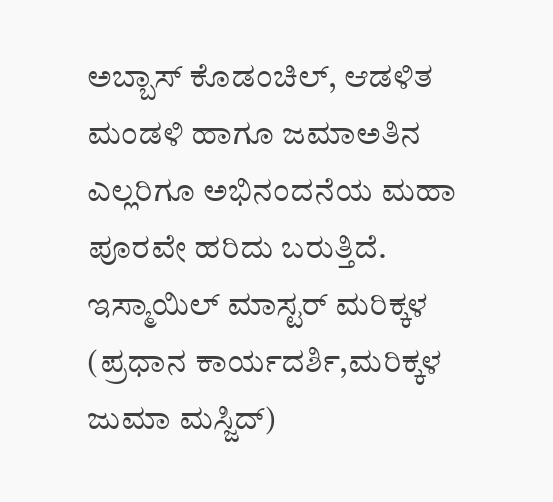ಅಬ್ಬಾಸ್ ಕೊಡಂಚಿಲ್, ಆಡಳಿತ ಮಂಡಳಿ ಹಾಗೂ ಜಮಾಅತಿನ ಎಲ್ಲರಿಗೂ ಅಭಿನಂದನೆಯ ಮಹಾ ಪೂರವೇ ಹರಿದು ಬರುತ್ತಿದೆ.
ಇಸ್ಮಾಯಿಲ್ ಮಾಸ್ಟರ್ ಮರಿಕ್ಕಳ
(ಪ್ರಧಾನ ಕಾರ್ಯದರ್ಶಿ,ಮರಿಕ್ಕಳ ಜುಮಾ ಮಸ್ಜಿದ್)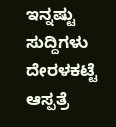ಇನ್ನಷ್ಟು ಸುದ್ದಿಗಳು
ದೇರಳಕಟ್ಟೆ ಆಸ್ಪತ್ರೆ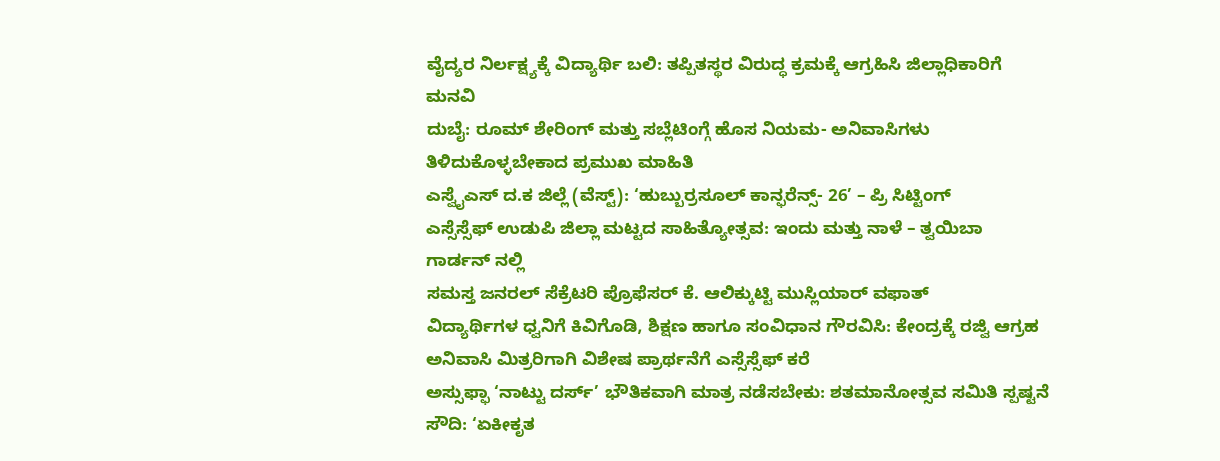ವೈದ್ಯರ ನಿರ್ಲಕ್ಷ್ಯಕ್ಕೆ ವಿದ್ಯಾರ್ಥಿ ಬಲಿ: ತಪ್ಪಿತಸ್ಥರ ವಿರುದ್ಧ ಕ್ರಮಕ್ಕೆ ಆಗ್ರಹಿಸಿ ಜಿಲ್ಲಾಧಿಕಾರಿಗೆ ಮನವಿ
ದುಬೈ: ರೂಮ್ ಶೇರಿಂಗ್ ಮತ್ತು ಸಬ್ಲೆಟಿಂಗ್ಗೆ ಹೊಸ ನಿಯಮ- ಅನಿವಾಸಿಗಳು ತಿಳಿದುಕೊಳ್ಳಬೇಕಾದ ಪ್ರಮುಖ ಮಾಹಿತಿ
ಎಸ್ವೈಎಸ್ ದ.ಕ ಜಿಲ್ಲೆ (ವೆಸ್ಟ್): ‘ಹುಬ್ಬುರ್ರಸೂಲ್ ಕಾನ್ಫರೆನ್ಸ್- 26’ – ಪ್ರಿ ಸಿಟ್ಟಿಂಗ್
ಎಸ್ಸೆಸ್ಸೆಫ್ ಉಡುಪಿ ಜಿಲ್ಲಾ ಮಟ್ಟದ ಸಾಹಿತ್ಯೋತ್ಸವ: ಇಂದು ಮತ್ತು ನಾಳೆ – ತ್ವಯಿಬಾ ಗಾರ್ಡನ್ ನಲ್ಲಿ
ಸಮಸ್ತ ಜನರಲ್ ಸೆಕ್ರೆಟರಿ ಪ್ರೊಫೆಸರ್ ಕೆ. ಆಲಿಕ್ಕುಟ್ಟಿ ಮುಸ್ಲಿಯಾರ್ ವಫಾತ್
ವಿದ್ಯಾರ್ಥಿಗಳ ಧ್ವನಿಗೆ ಕಿವಿಗೊಡಿ, ಶಿಕ್ಷಣ ಹಾಗೂ ಸಂವಿಧಾನ ಗೌರವಿಸಿ: ಕೇಂದ್ರಕ್ಕೆ ರಜ್ವಿ ಆಗ್ರಹ
ಅನಿವಾಸಿ ಮಿತ್ರರಿಗಾಗಿ ವಿಶೇಷ ಪ್ರಾರ್ಥನೆಗೆ ಎಸ್ಸೆಸ್ಸೆಫ್ ಕರೆ
ಅಸ್ಸುಫ್ಫಾ ‘ನಾಟ್ಟು ದರ್ಸ್’ ಭೌತಿಕವಾಗಿ ಮಾತ್ರ ನಡೆಸಬೇಕು: ಶತಮಾನೋತ್ಸವ ಸಮಿತಿ ಸ್ಪಷ್ಟನೆ
ಸೌದಿ: ‘ಏಕೀಕೃತ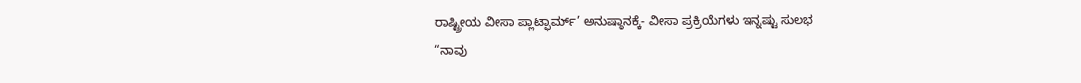ರಾಷ್ಟ್ರೀಯ ವೀಸಾ ಪ್ಲಾಟ್ಫಾರ್ಮ್’ ಅನುಷ್ಠಾನಕ್ಕೆ- ವೀಸಾ ಪ್ರಕ್ರಿಯೆಗಳು ಇನ್ನಷ್ಟು ಸುಲಭ
“ನಾವು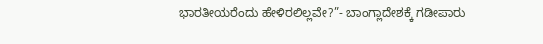ಭಾರತೀಯರೆಂದು ಹೇಳಿರಲಿಲ್ಲವೇ?”- ಬಾಂಗ್ಲಾದೇಶಕ್ಕೆ ಗಡೀಪಾರು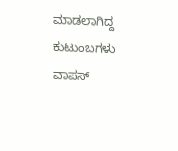ಮಾಡಲಾಗಿದ್ದ ಕುಟುಂಬಗಳು ವಾಪಸ್